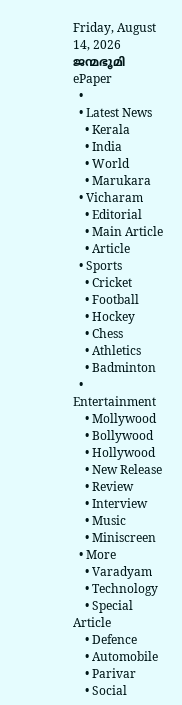Friday, August 14, 2026
ജന്മഭൂമി
ePaper
  •
  • Latest News
    • Kerala
    • India
    • World
    • Marukara
  • Vicharam
    • Editorial
    • Main Article
    • Article
  • Sports
    • Cricket
    • Football
    • Hockey
    • Chess
    • Athletics
    • Badminton
  • Entertainment
    • Mollywood
    • Bollywood
    • Hollywood
    • New Release
    • Review
    • Interview
    • Music
    • Miniscreen
  • More
    • Varadyam
    • Technology
    • Special Article
    • Defence
    • Automobile
    • Parivar
    • Social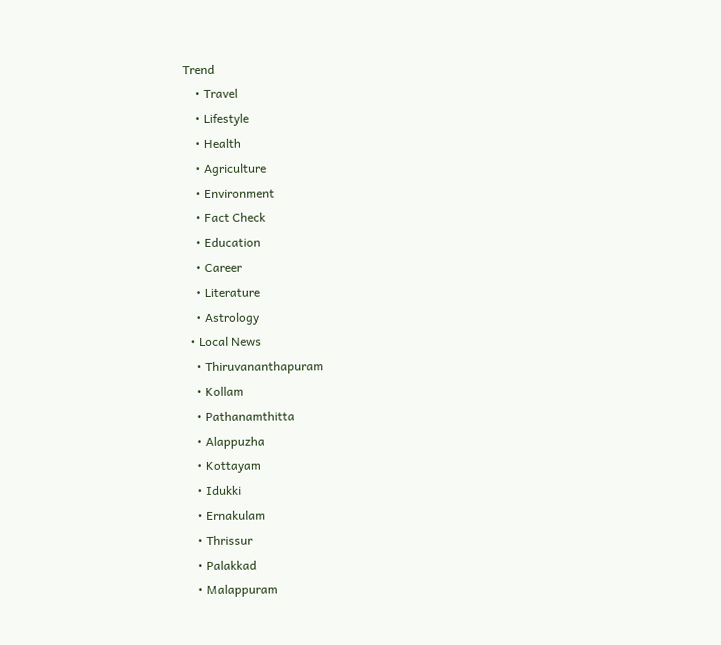Trend
    • Travel
    • Lifestyle
    • Health
    • Agriculture
    • Environment
    • Fact Check
    • Education
    • Career
    • Literature
    • Astrology
  • Local News
    • Thiruvananthapuram
    • Kollam
    • Pathanamthitta
    • Alappuzha
    • Kottayam
    • Idukki
    • Ernakulam
    • Thrissur
    • Palakkad
    • Malappuram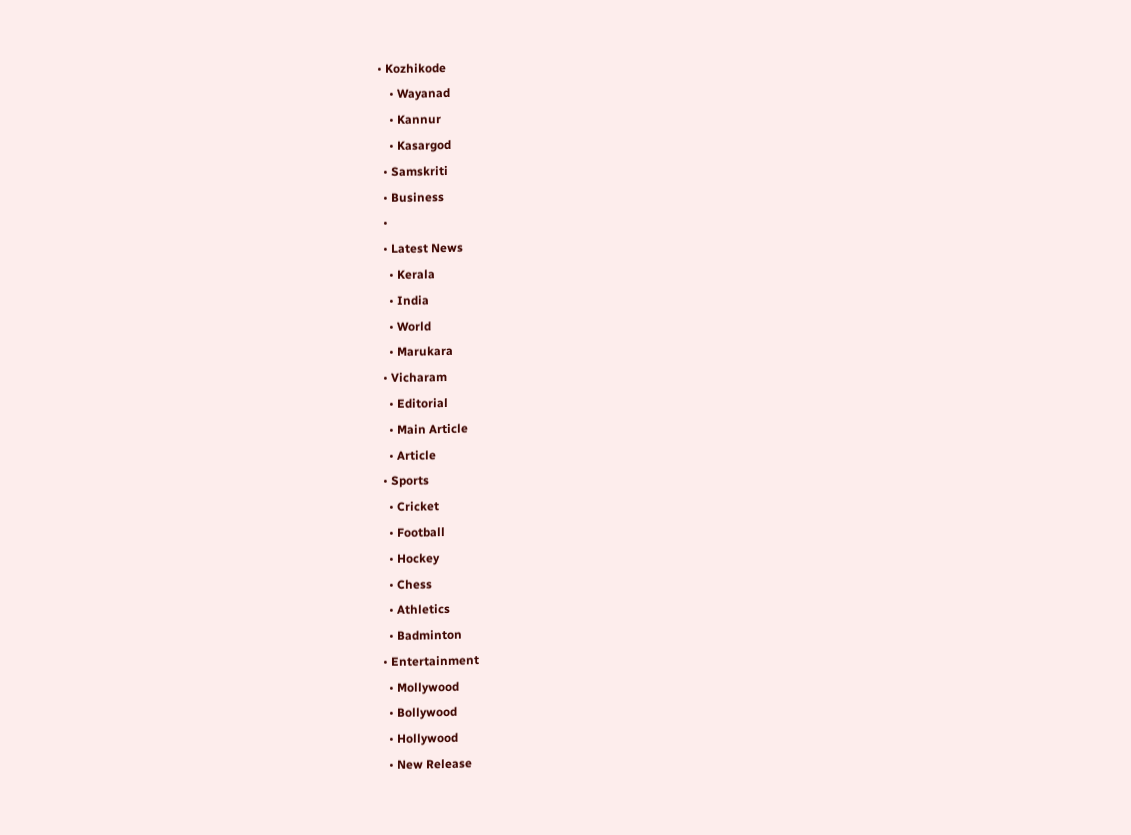• Kozhikode
    • Wayanad
    • Kannur
    • Kasargod
  • Samskriti
  • Business
  •
  • Latest News
    • Kerala
    • India
    • World
    • Marukara
  • Vicharam
    • Editorial
    • Main Article
    • Article
  • Sports
    • Cricket
    • Football
    • Hockey
    • Chess
    • Athletics
    • Badminton
  • Entertainment
    • Mollywood
    • Bollywood
    • Hollywood
    • New Release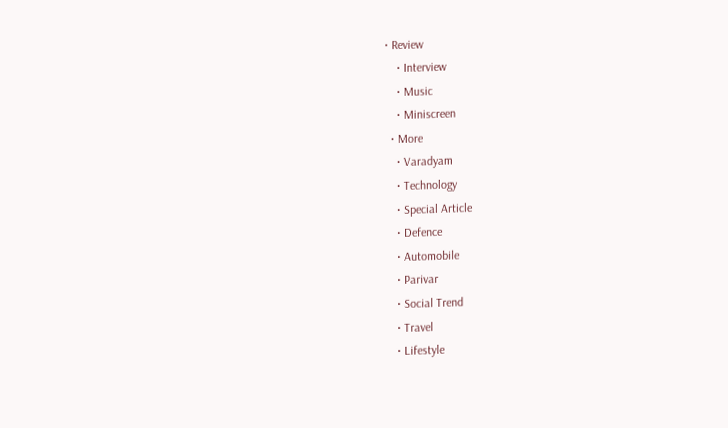• Review
    • Interview
    • Music
    • Miniscreen
  • More
    • Varadyam
    • Technology
    • Special Article
    • Defence
    • Automobile
    • Parivar
    • Social Trend
    • Travel
    • Lifestyle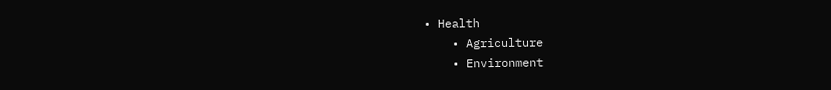• Health
    • Agriculture
    • Environment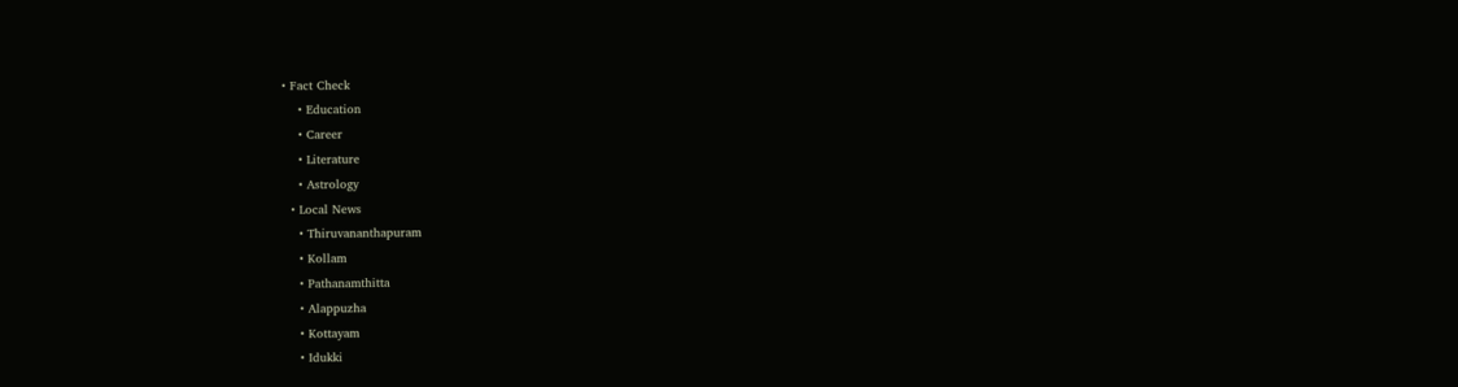• Fact Check
    • Education
    • Career
    • Literature
    • Astrology
  • Local News
    • Thiruvananthapuram
    • Kollam
    • Pathanamthitta
    • Alappuzha
    • Kottayam
    • Idukki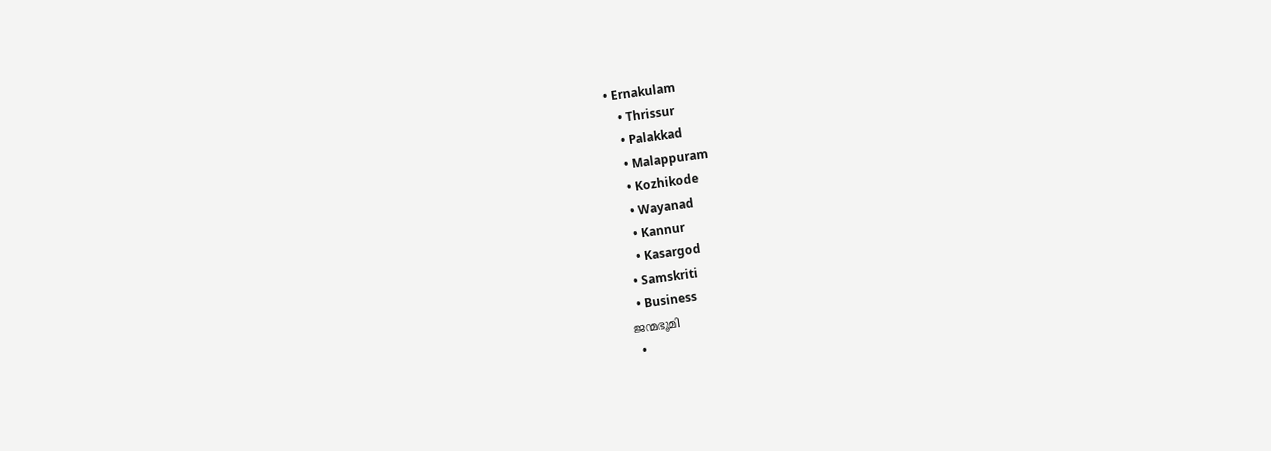• Ernakulam
    • Thrissur
    • Palakkad
    • Malappuram
    • Kozhikode
    • Wayanad
    • Kannur
    • Kasargod
  • Samskriti
  • Business
ജന്മഭൂമി
  •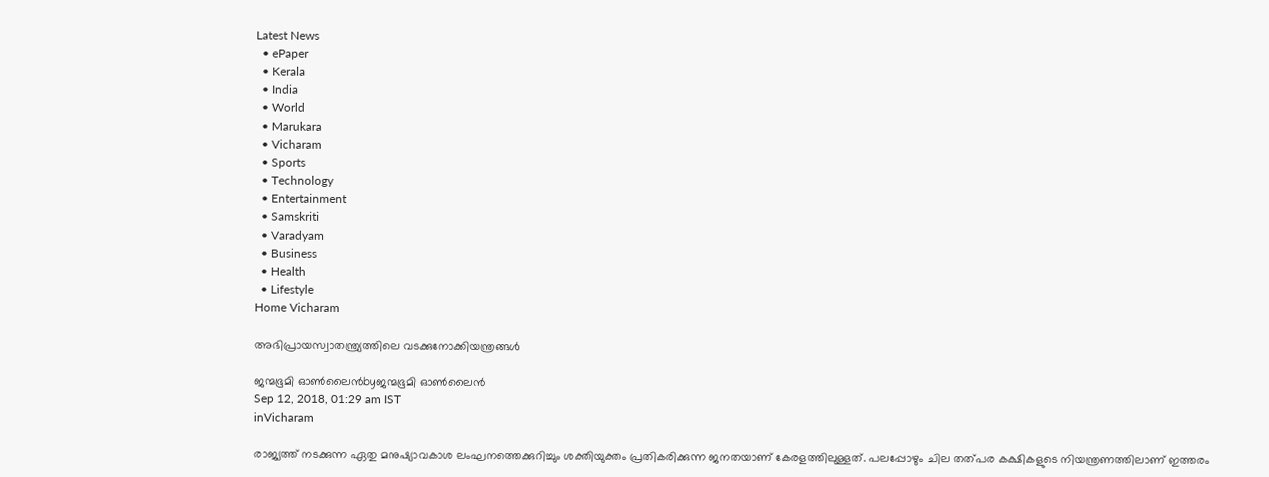Latest News
  • ePaper
  • Kerala
  • India
  • World
  • Marukara
  • Vicharam
  • Sports
  • Technology
  • Entertainment
  • Samskriti
  • Varadyam
  • Business
  • Health
  • Lifestyle
Home Vicharam

അഭിപ്രായസ്വാതന്ത്ര്യത്തിലെ വടക്കുനോക്കിയന്ത്രങ്ങള്‍

ജന്മഭൂമി ഓണ്‍ലൈന്‍byജന്മഭൂമി ഓണ്‍ലൈന്‍
Sep 12, 2018, 01:29 am IST
inVicharam

രാജ്യത്ത് നടക്കുന്ന ഏതു മനുഷ്യാവകാശ ലംഘനത്തെക്കുറിച്ചും ശക്തിയുക്തം പ്രതികരിക്കുന്ന ജനതയാണ് കേരളത്തിലുള്ളത്. പലപ്പോഴും ചില തത്പര കക്ഷികളുടെ നിയന്ത്രണത്തിലാണ് ഇത്തരം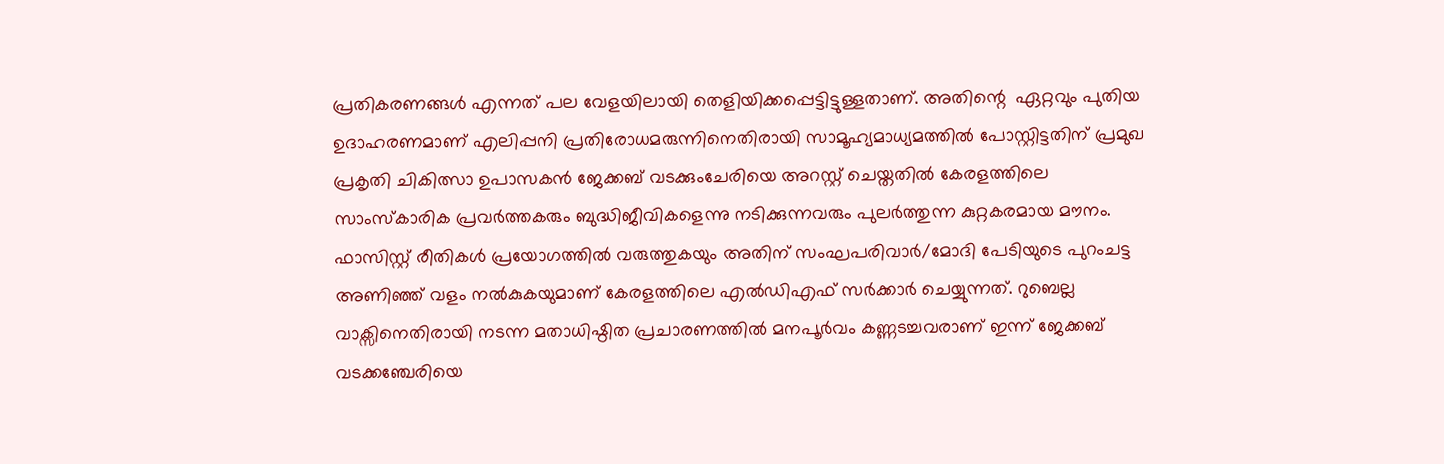പ്രതികരണങ്ങള്‍ എന്നത് പല വേളയിലായി തെളിയിക്കപ്പെട്ടിട്ടുള്ളതാണ്. അതിന്റെ  ഏറ്റവും പുതിയ ഉദാഹരണമാണ് എലിപ്പനി പ്രതിരോധമരുന്നിനെതിരായി സാമൂഹ്യമാധ്യമത്തില്‍ പോസ്റ്റിട്ടതിന് പ്രമുഖ പ്രകൃതി ചികിത്സാ ഉപാസകന്‍ ജേക്കബ് വടക്കുംചേരിയെ അറസ്റ്റ് ചെയ്തതില്‍ കേരളത്തിലെ സാംസ്‌കാരിക പ്രവര്‍ത്തകരും ബുദ്ധിജീവികളെന്നു നടിക്കുന്നവരും പുലര്‍ത്തുന്ന കുറ്റകരമായ മൗനം. ഫാസിസ്റ്റ് രീതികള്‍ പ്രയോഗത്തില്‍ വരുത്തുകയും അതിന് സംഘപരിവാര്‍/മോദി പേടിയുടെ പുറംചട്ട അണിഞ്ഞ് വളം നല്‍കുകയുമാണ് കേരളത്തിലെ എല്‍ഡിഎഫ് സര്‍ക്കാര്‍ ചെയ്യുന്നത്. റുബെല്ല വാക്സിനെതിരായി നടന്ന മതാധിഷ്ഠിത പ്രചാരണത്തില്‍ മനപൂര്‍വം കണ്ണടച്ചവരാണ് ഇന്ന് ജേക്കബ് വടക്കഞ്ചേരിയെ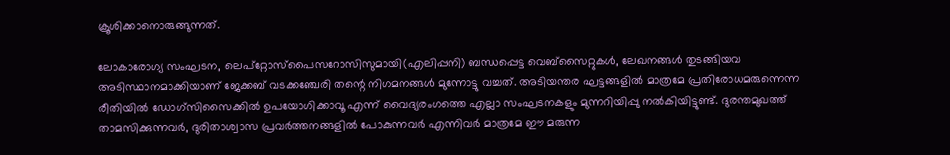ക്രൂശിക്കാനൊരുങ്ങുന്നത്.

ലോകാരോഗ്യ സംഘടന, ലെപ്റ്റോസ്പൈസറോസിസുമായി(എലിപ്പനി) ബന്ധപ്പെട്ട വെബ്സൈറ്റുകള്‍, ലേഖനങ്ങള്‍ തുടങ്ങിയവ അടിസ്ഥാനമാക്കിയാണ് ജേക്കബ് വടക്കഞ്ചേരി തന്റെ നിഗമനങ്ങള്‍ മുന്നോട്ടു വച്ചത്. അടിയന്തര ഘട്ടങ്ങളില്‍ മാത്രമേ പ്രതിരോധമരുന്നെന്ന രീതിയില്‍ ഡോഗ്സിസൈക്കില്‍ ഉപയോഗിക്കാവൂ എന്ന് വൈദ്യരംഗത്തെ എല്ലാ സംഘടനകളും മുന്നറിയിപ്പു നല്‍കിയിട്ടുണ്ട്. ദുരന്തമുഖത്ത് താമസിക്കുന്നവര്‍, ദുരിതാശ്വാസ പ്രവര്‍ത്തനങ്ങളില്‍ പോകുന്നവര്‍ എന്നിവര്‍ മാത്രമേ ഈ മരുന്ന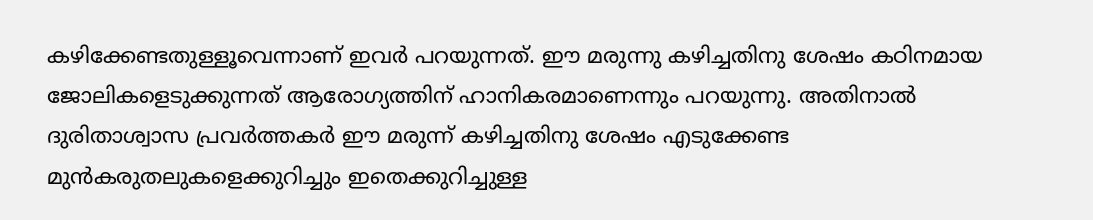കഴിക്കേണ്ടതുള്ളൂവെന്നാണ് ഇവര്‍ പറയുന്നത്. ഈ മരുന്നു കഴിച്ചതിനു ശേഷം കഠിനമായ ജോലികളെടുക്കുന്നത് ആരോഗ്യത്തിന് ഹാനികരമാണെന്നും പറയുന്നു. അതിനാല്‍ ദുരിതാശ്വാസ പ്രവര്‍ത്തകര്‍ ഈ മരുന്ന് കഴിച്ചതിനു ശേഷം എടുക്കേണ്ട മുന്‍കരുതലുകളെക്കുറിച്ചും ഇതെക്കുറിച്ചുള്ള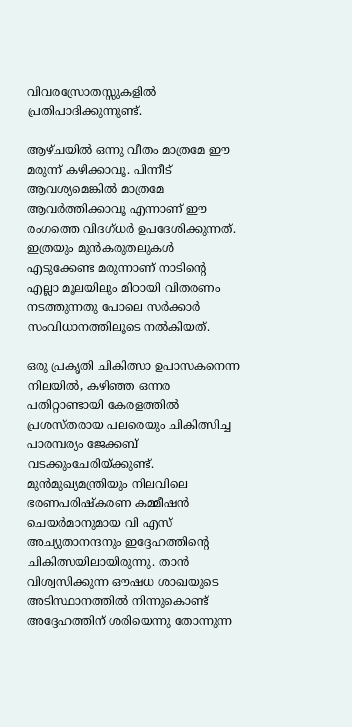വിവരസ്രോതസ്സുകളില്‍ പ്രതിപാദിക്കുന്നുണ്ട്.

ആഴ്ചയില്‍ ഒന്നു വീതം മാത്രമേ ഈ മരുന്ന് കഴിക്കാവൂ. പിന്നീട് ആവശ്യമെങ്കില്‍ മാത്രമേ ആവര്‍ത്തിക്കാവൂ എന്നാണ് ഈ രംഗത്തെ വിദഗ്ധര്‍ ഉപദേശിക്കുന്നത്. ഇത്രയും മുന്‍കരുതലുകള്‍ എടുക്കേണ്ട മരുന്നാണ് നാടിന്റെ എല്ലാ മൂലയിലും മിഠായി വിതരണം നടത്തുന്നതു പോലെ സര്‍ക്കാര്‍ സംവിധാനത്തിലൂടെ നല്‍കിയത്.

ഒരു പ്രകൃതി ചികിത്സാ ഉപാസകനെന്ന നിലയില്‍, കഴിഞ്ഞ ഒന്നര പതിറ്റാണ്ടായി കേരളത്തില്‍ പ്രശസ്തരായ പലരെയും ചികിത്സിച്ച പാരമ്പര്യം ജേക്കബ് വടക്കുംചേരിയ്‌ക്കുണ്ട്. മുന്‍മുഖ്യമന്ത്രിയും നിലവിലെ ഭരണപരിഷ്‌കരണ കമ്മീഷന്‍ ചെയര്‍മാനുമായ വി എസ് അച്യുതാനന്ദനും ഇദ്ദേഹത്തിന്റെ ചികിത്സയിലായിരുന്നു. താന്‍ വിശ്വസിക്കുന്ന ഔഷധ ശാഖയുടെ അടിസ്ഥാനത്തില്‍ നിന്നുകൊണ്ട് അദ്ദേഹത്തിന് ശരിയെന്നു തോന്നുന്ന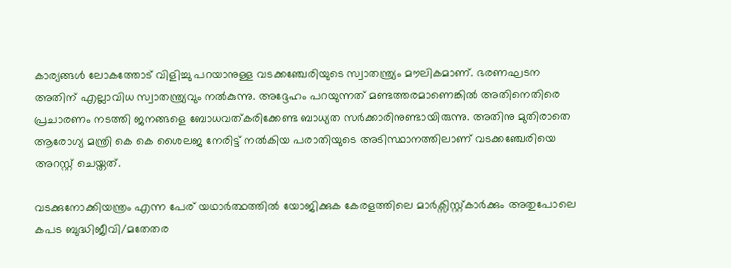കാര്യങ്ങള്‍ ലോകത്തോട് വിളിച്ചു പറയാനുള്ള വടക്കഞ്ചേരിയുടെ സ്വാതന്ത്ര്യം മൗലികമാണ്. ഭരണഘടന അതിന് എല്ലാവിധ സ്വാതന്ത്ര്യവും നല്‍കുന്നു. അദ്ദേഹം പറയുന്നത് മണ്ടത്തരമാണെങ്കില്‍ അതിനെതിരെ പ്രചാരണം നടത്തി ജനങ്ങളെ ബോധവത്കരിക്കേണ്ട ബാധ്യത സര്‍ക്കാരിനുണ്ടായിരുന്നു. അതിനു മുതിരാതെ ആരോഗ്യ മന്ത്രി കെ കെ ശൈലജ നേരിട്ട് നല്‍കിയ പരാതിയുടെ അടിസ്ഥാനത്തിലാണ് വടക്കഞ്ചേരിയെ അറസ്റ്റ് ചെയ്തത്.

വടക്കുനോക്കിയന്ത്രം എന്ന പേര് യഥാര്‍ത്ഥത്തില്‍ യോജിക്കുക കേരളത്തിലെ മാര്‍ക്സിസ്റ്റ്കാര്‍ക്കും അതുപോലെ കപട ബുദ്ധിജീവി/മതേതര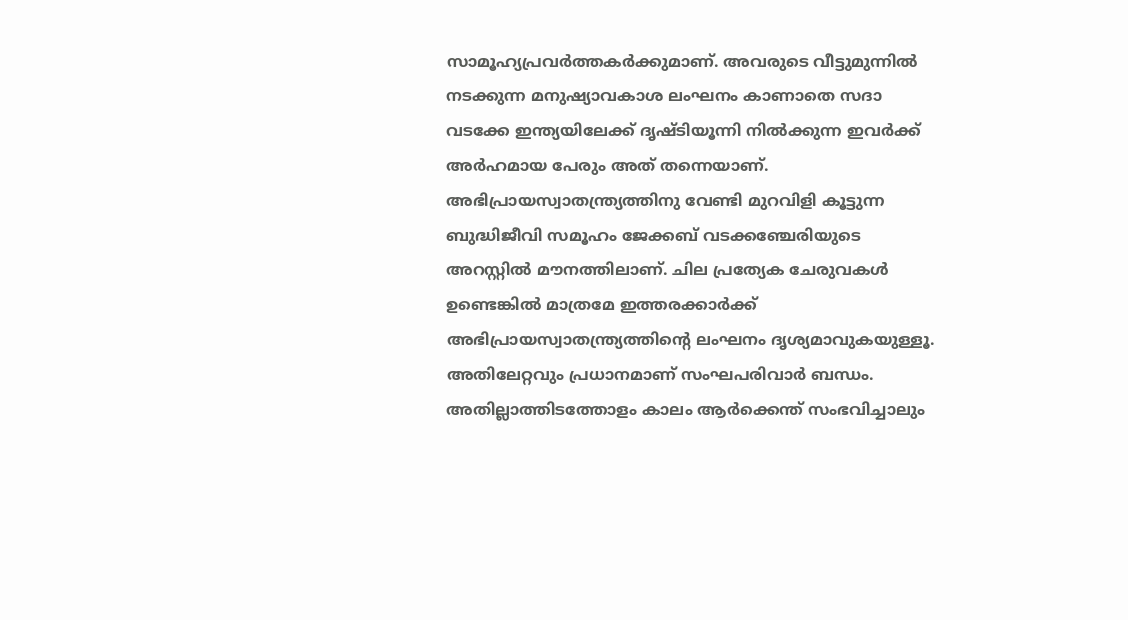സാമൂഹ്യപ്രവര്‍ത്തകര്‍ക്കുമാണ്. അവരുടെ വീട്ടുമുന്നില്‍ നടക്കുന്ന മനുഷ്യാവകാശ ലംഘനം കാണാതെ സദാ വടക്കേ ഇന്ത്യയിലേക്ക് ദൃഷ്ടിയൂന്നി നില്‍ക്കുന്ന ഇവര്‍ക്ക് അര്‍ഹമായ പേരും അത് തന്നെയാണ്. അഭിപ്രായസ്വാതന്ത്ര്യത്തിനു വേണ്ടി മുറവിളി കൂട്ടുന്ന ബുദ്ധിജീവി സമൂഹം ജേക്കബ് വടക്കഞ്ചേരിയുടെ അറസ്റ്റില്‍ മൗനത്തിലാണ്. ചില പ്രത്യേക ചേരുവകള്‍ ഉണ്ടെങ്കില്‍ മാത്രമേ ഇത്തരക്കാര്‍ക്ക് അഭിപ്രായസ്വാതന്ത്ര്യത്തിന്റെ ലംഘനം ദൃശ്യമാവുകയുള്ളൂ. അതിലേറ്റവും പ്രധാനമാണ് സംഘപരിവാര്‍ ബന്ധം. അതില്ലാത്തിടത്തോളം കാലം ആര്‍ക്കെന്ത് സംഭവിച്ചാലും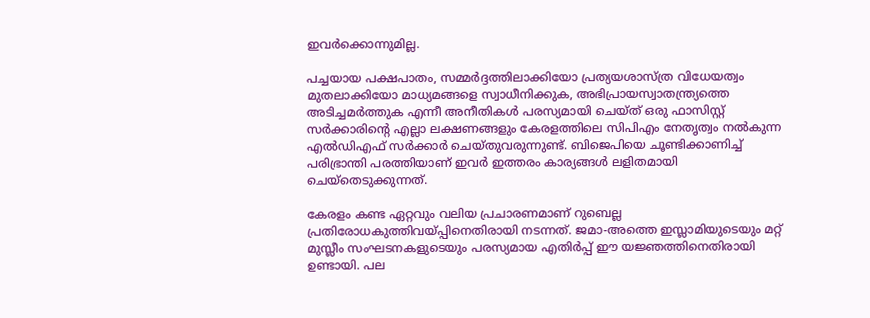ഇവര്‍ക്കൊന്നുമില്ല.

പച്ചയായ പക്ഷപാതം, സമ്മര്‍ദ്ദത്തിലാക്കിയോ പ്രത്യയശാസ്ത്ര വിധേയത്വം മുതലാക്കിയോ മാധ്യമങ്ങളെ സ്വാധീനിക്കുക, അഭിപ്രായസ്വാതന്ത്ര്യത്തെ അടിച്ചമര്‍ത്തുക എന്നീ അനീതികള്‍ പരസ്യമായി ചെയ്ത് ഒരു ഫാസിസ്റ്റ് സര്‍ക്കാരിന്റെ എല്ലാ ലക്ഷണങ്ങളും കേരളത്തിലെ സിപിഎം നേതൃത്വം നല്‍കുന്ന എല്‍ഡിഎഫ് സര്‍ക്കാര്‍ ചെയ്തുവരുന്നുണ്ട്. ബിജെപിയെ ചൂണ്ടിക്കാണിച്ച് പരിഭ്രാന്തി പരത്തിയാണ് ഇവര്‍ ഇത്തരം കാര്യങ്ങള്‍ ലളിതമായി ചെയ്തെടുക്കുന്നത്.

കേരളം കണ്ട ഏറ്റവും വലിയ പ്രചാരണമാണ് റുബെല്ല പ്രതിരോധകുത്തിവയ്‌പ്പിനെതിരായി നടന്നത്. ജമാ-അത്തെ ഇസ്ലാമിയുടെയും മറ്റ് മുസ്ലീം സംഘടനകളുടെയും പരസ്യമായ എതിര്‍പ്പ് ഈ യജ്ഞത്തിനെതിരായി ഉണ്ടായി. പല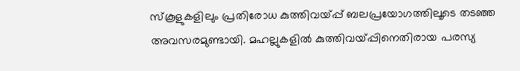സ്‌കൂളുകളിലും പ്രതിരോധ കുത്തിവയ്‌പ്പ് ബലപ്രയോഗത്തിലൂടെ തടഞ്ഞ അവസരമുണ്ടായി. മഹല്ലുകളില്‍ കുത്തിവയ്‌പ്പിനെതിരായ പരസ്യ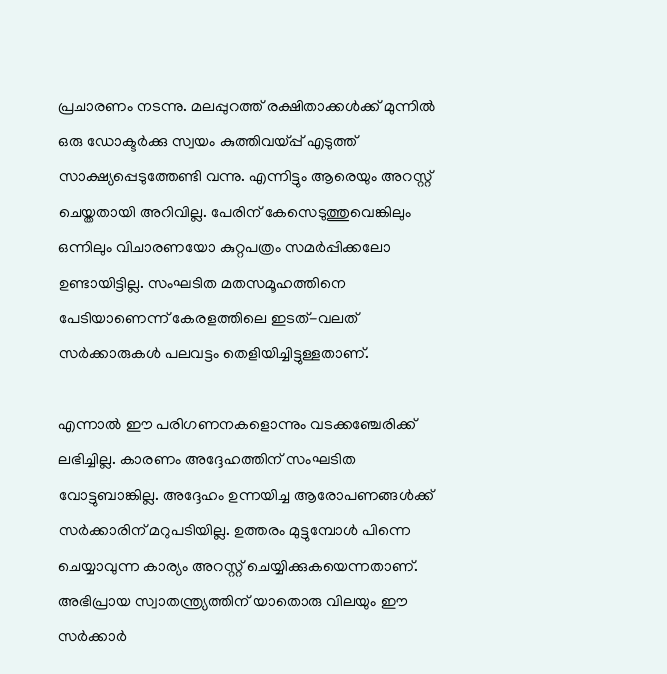പ്രചാരണം നടന്നു. മലപ്പുറത്ത് രക്ഷിതാക്കള്‍ക്ക് മുന്നില്‍ ഒരു ഡോക്ടര്‍ക്കു സ്വയം കുത്തിവയ്‌പ്പ് എടുത്ത് സാക്ഷ്യപ്പെടുത്തേണ്ടി വന്നു. എന്നിട്ടും ആരെയും അറസ്റ്റ് ചെയ്തതായി അറിവില്ല. പേരിന് കേസെടുത്തുവെങ്കിലും ഒന്നിലും വിചാരണയോ കുറ്റപത്രം സമര്‍പ്പിക്കലോ ഉണ്ടായിട്ടില്ല. സംഘടിത മതസമൂഹത്തിനെ പേടിയാണെന്ന് കേരളത്തിലെ ഇടത്-വലത് സര്‍ക്കാരുകള്‍ പലവട്ടം തെളിയിച്ചിട്ടുള്ളതാണ്.

എന്നാല്‍ ഈ പരിഗണനകളൊന്നും വടക്കഞ്ചേരിക്ക് ലഭിച്ചില്ല. കാരണം അദ്ദേഹത്തിന് സംഘടിത വോട്ടുബാങ്കില്ല. അദ്ദേഹം ഉന്നയിച്ച ആരോപണങ്ങള്‍ക്ക് സര്‍ക്കാരിന് മറുപടിയില്ല. ഉത്തരം മുട്ടുമ്പോള്‍ പിന്നെ ചെയ്യാവുന്ന കാര്യം അറസ്റ്റ് ചെയ്യിക്കുകയെന്നതാണ്. അഭിപ്രായ സ്വാതന്ത്ര്യത്തിന് യാതൊരു വിലയും ഈ സര്‍ക്കാര്‍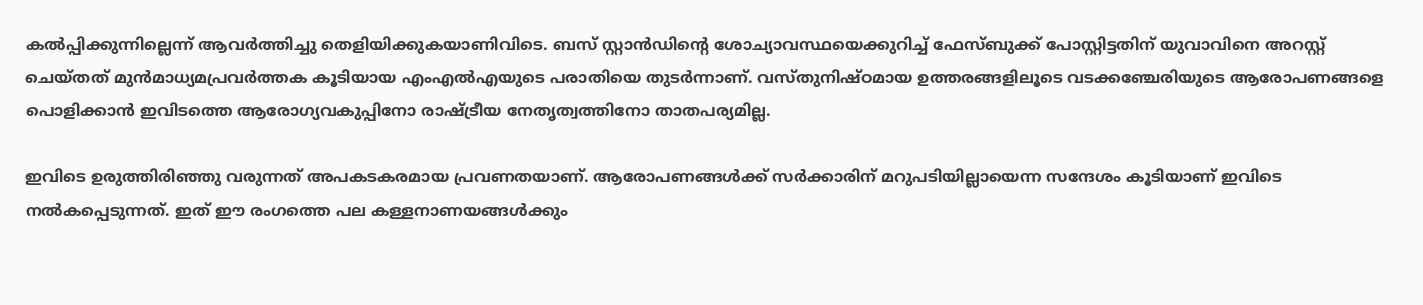കല്‍പ്പിക്കുന്നില്ലെന്ന് ആവര്‍ത്തിച്ചു തെളിയിക്കുകയാണിവിടെ. ബസ് സ്റ്റാന്‍ഡിന്റെ ശോച്യാവസ്ഥയെക്കുറിച്ച് ഫേസ്ബുക്ക് പോസ്റ്റിട്ടതിന് യുവാവിനെ അറസ്റ്റ് ചെയ്തത് മുന്‍മാധ്യമപ്രവര്‍ത്തക കൂടിയായ എംഎല്‍എയുടെ പരാതിയെ തുടര്‍ന്നാണ്. വസ്തുനിഷ്ഠമായ ഉത്തരങ്ങളിലൂടെ വടക്കഞ്ചേരിയുടെ ആരോപണങ്ങളെ പൊളിക്കാന്‍ ഇവിടത്തെ ആരോഗ്യവകുപ്പിനോ രാഷ്‌ട്രീയ നേതൃത്വത്തിനോ താതപര്യമില്ല.

ഇവിടെ ഉരുത്തിരിഞ്ഞു വരുന്നത് അപകടകരമായ പ്രവണതയാണ്. ആരോപണങ്ങള്‍ക്ക് സര്‍ക്കാരിന് മറുപടിയില്ലായെന്ന സന്ദേശം കൂടിയാണ് ഇവിടെ നല്‍കപ്പെടുന്നത്. ഇത് ഈ രംഗത്തെ പല കള്ളനാണയങ്ങള്‍ക്കും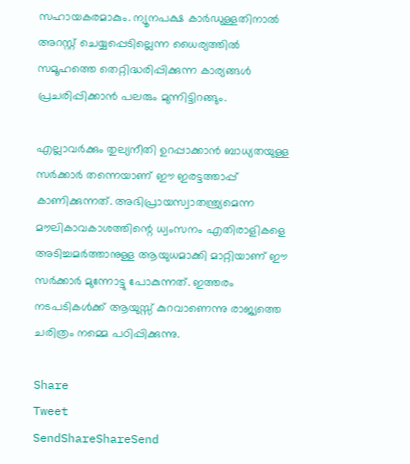സഹായകരമാകും. ന്യൂനപക്ഷ കാര്‍ഡുള്ളതിനാല്‍ അറസ്റ്റ് ചെയ്യപ്പെടില്ലെന്ന ധൈര്യത്തില്‍ സമൂഹത്തെ തെറ്റിദ്ധരിപ്പിക്കുന്ന കാര്യങ്ങള്‍ പ്രചരിപ്പിക്കാന്‍ പലരും മുന്നിട്ടിറങ്ങും.

എല്ലാവര്‍ക്കും തുല്യനീതി ഉറപ്പാക്കാന്‍ ബാധ്യതയുള്ള സര്‍ക്കാര്‍ തന്നെയാണ് ഈ ഇരട്ടത്താപ്പ് കാണിക്കുന്നത്. അഭിപ്രായസ്വാതന്ത്ര്യമെന്ന മൗലികാവകാശത്തിന്റെ ധ്വംസനം എതിരാളികളെ അടിച്ചമര്‍ത്താനുള്ള ആയുധമാക്കി മാറ്റിയാണ് ഈ സര്‍ക്കാര്‍ മുന്നോട്ടു പോകുന്നത്. ഇത്തരം നടപടികള്‍ക്ക് ആയുസ്സ് കുറവാണെന്നു രാജ്യത്തെ ചരിത്രം നമ്മെ പഠിപ്പിക്കുന്നു.

Share
Tweet
SendShareShareSend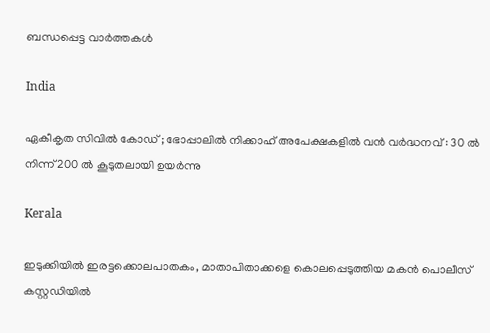ബന്ധപ്പെട്ട വാര്‍ത്തകള്‍

India

ഏകീകൃത സിവിൽ കോഡ് ; ഭോപ്പാലിൽ നിക്കാഹ് അപേക്ഷകളിൽ വൻ വർദ്ധനവ് : 30 ൽ നിന്ന് 200 ൽ കൂടുതലായി ഉയർന്നു

Kerala

ഇടുക്കിയില്‍ ഇരട്ടക്കൊലപാതകം, മാതാപിതാക്കളെ കൊലപ്പെടുത്തിയ മകന്‍ പൊലീസ് കസ്റ്റഡിയില്‍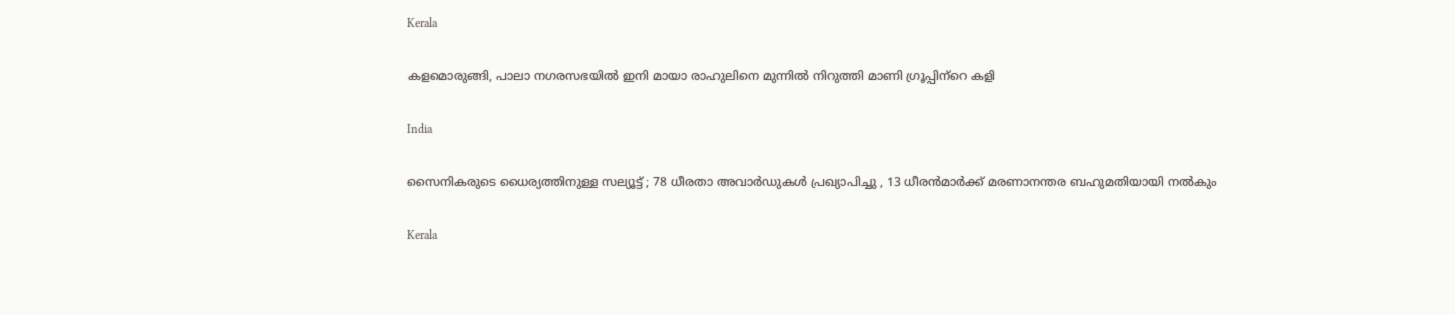Kerala

കളമൊരുങ്ങി, പാലാ നഗരസഭയില്‍ ഇനി മായാ രാഹുലിനെ മുന്നില്‍ നിറുത്തി മാണി ഗ്രൂപ്പിന്‌റെ കളി

India

സൈനികരുടെ ധൈര്യത്തിനുള്ള സല്യൂട്ട് ; 78 ധീരതാ അവാർഡുകൾ പ്രഖ്യാപിച്ചു , 13 ധീരൻമാർക്ക് മരണാനന്തര ബഹുമതിയായി നൽകും

Kerala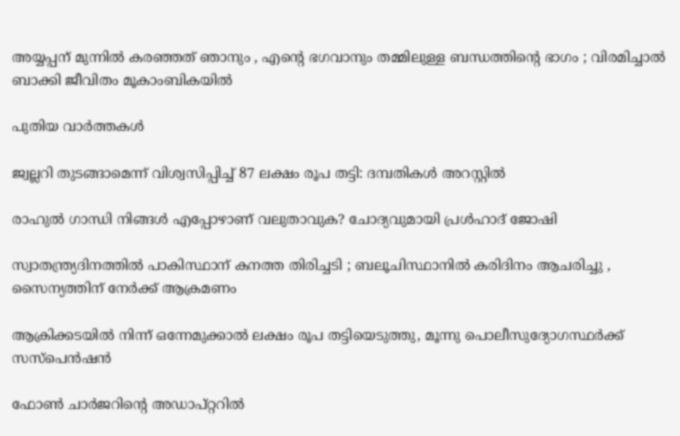അയ്യപ്പന് മുന്നിൽ കരഞ്ഞത് ഞാനും , എന്റെ ഭഗവാനും തമ്മിലുള്ള ബന്ധത്തിന്റെ ഭാഗം ; വിരമിച്ചാൽ ബാക്കി ജീവിതം മൂകാംബികയിൽ

പുതിയ വാര്‍ത്തകള്‍

ജ്വല്ലറി തുടങ്ങാമെന്ന് വിശ്വസിപ്പിച്ച് 87 ലക്ഷം രൂപ തട്ടി: ദമ്പതികള്‍ അറസ്റ്റില്‍

രാഹുല്‍ ഗാന്ധി നിങ്ങള്‍ എപ്പോഴാണ് വലുതാവുക? ചോദ്യവുമായി പ്രള്‍ഹാദ് ജോഷി

സ്വാതന്ത്ര്യദിനത്തിൽ പാകിസ്ഥാന് കനത്ത തിരിച്ചടി ; ബലൂചിസ്ഥാനിൽ കരിദിനം ആചരിച്ചു , സൈന്യത്തിന് നേർക്ക് ആക്രമണം

ആക്രിക്കടയില്‍ നിന്ന് ഒന്നേമുക്കാല്‍ ലക്ഷം രൂപ തട്ടിയെടുത്തു, മൂന്നു പൊലീസുദ്യോഗസ്ഥര്‍ക്ക് സസ്‌പെന്‍ഷന്‍

ഫോണ്‍ ചാര്‍ജറിന്റെ അഡാപ്റ്ററില്‍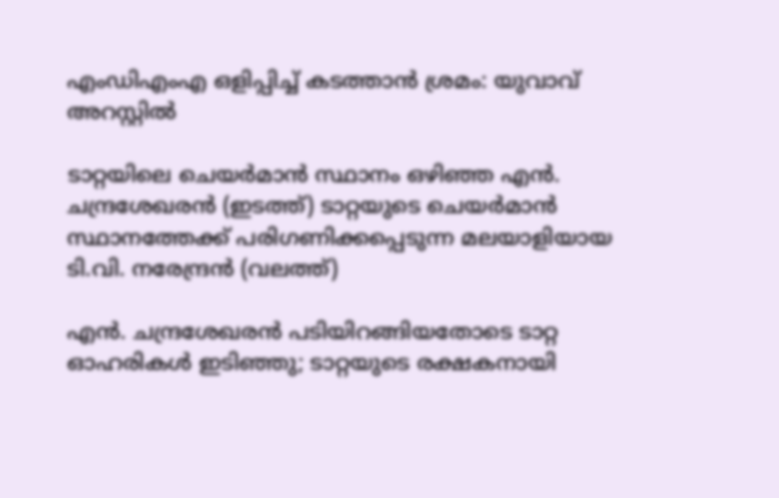എംഡിഎംഎ ഒളിപ്പിച്ച് കടത്താന്‍ ശ്രമം: യുവാവ് അറസ്റ്റില്‍

ടാറ്റയിലെ ചെയര്‍മാന്‍ സ്ഥാനം ഒഴിഞ്ഞ എന്‍. ചന്ദ്രശേഖരന്‍ (ഇടത്ത്) ടാറ്റയുടെ ചെയര്‍മാന്‍ സ്ഥാനത്തേക്ക് പരിഗണിക്കപ്പെടുന്ന മലയാളിയായ ടി.വി. നരേന്ദ്രന്‍ (വലത്ത്)

എന്‍. ചന്ദ്രശേഖരന്‍ പടിയിറങ്ങിയതോടെ ടാറ്റ ഓഹരികള്‍ ഇടിഞ്ഞു; ടാറ്റയുടെ രക്ഷകനായി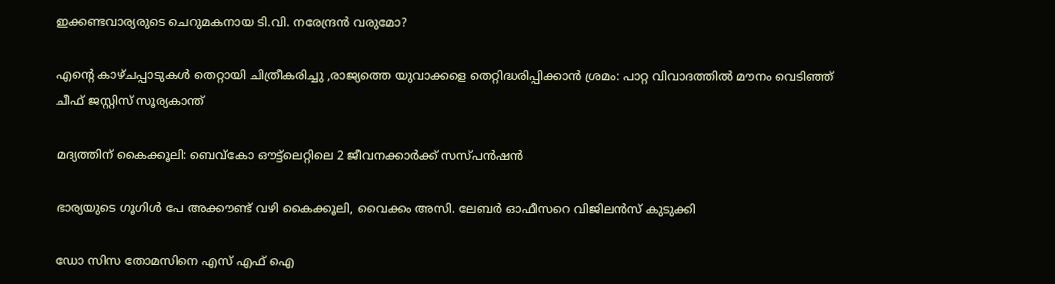ഇക്കണ്ടവാര്യരുടെ ചെറുമകനായ ടി.വി. നരേന്ദ്രന്‍ വരുമോ?

എന്റെ കാഴ്ചപ്പാടുകൾ തെറ്റായി ചിത്രീകരിച്ചു ,രാജ്യത്തെ യുവാക്കളെ തെറ്റിദ്ധരിപ്പിക്കാൻ ശ്രമം: പാറ്റ വിവാദത്തിൽ മൗനം വെടിഞ്ഞ് ചീഫ് ജസ്റ്റിസ് സൂര്യകാന്ത്

മദ്യത്തിന് കൈക്കൂലി: ബെവ്‌കോ ഔട്ട്‌ലെറ്റിലെ 2 ജീവനക്കാര്‍ക്ക് സസ്പന്‍ഷന്‍

ഭാര്യയുടെ ഗൂഗിള്‍ പേ അക്കൗണ്ട് വഴി കൈക്കൂലി, വൈക്കം അസി. ലേബര്‍ ഓഫീസറെ വിജിലന്‍സ് കുടുക്കി

ഡോ സിസ തോമസിനെ എസ് എഫ് ഐ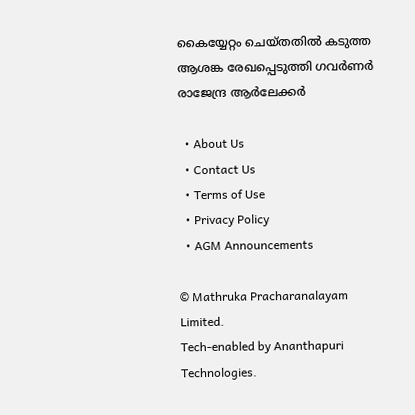കൈയ്യേറ്റം ചെയ്തതില്‍ കടുത്ത ആശങ്ക രേഖപ്പെടുത്തി ഗവര്‍ണര്‍ രാജേന്ദ്ര ആര്‍ലേക്കര്‍

  • About Us
  • Contact Us
  • Terms of Use
  • Privacy Policy
  • AGM Announcements

© Mathruka Pracharanalayam Limited.
Tech-enabled by Ananthapuri Technologies.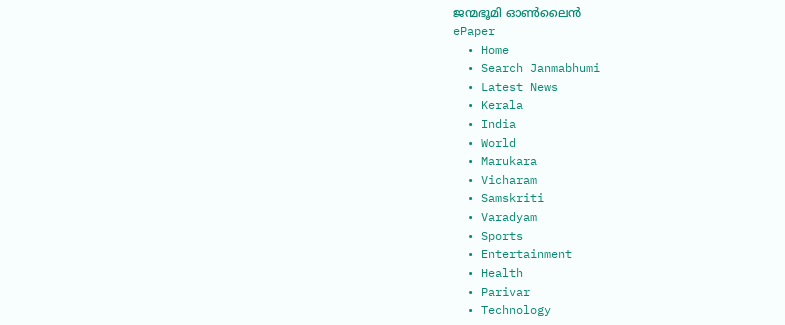ജന്മഭൂമി ഓണ്‍ലൈന്‍
ePaper
  • Home
  • Search Janmabhumi
  • Latest News
  • Kerala
  • India
  • World
  • Marukara
  • Vicharam
  • Samskriti
  • Varadyam
  • Sports
  • Entertainment
  • Health
  • Parivar
  • Technology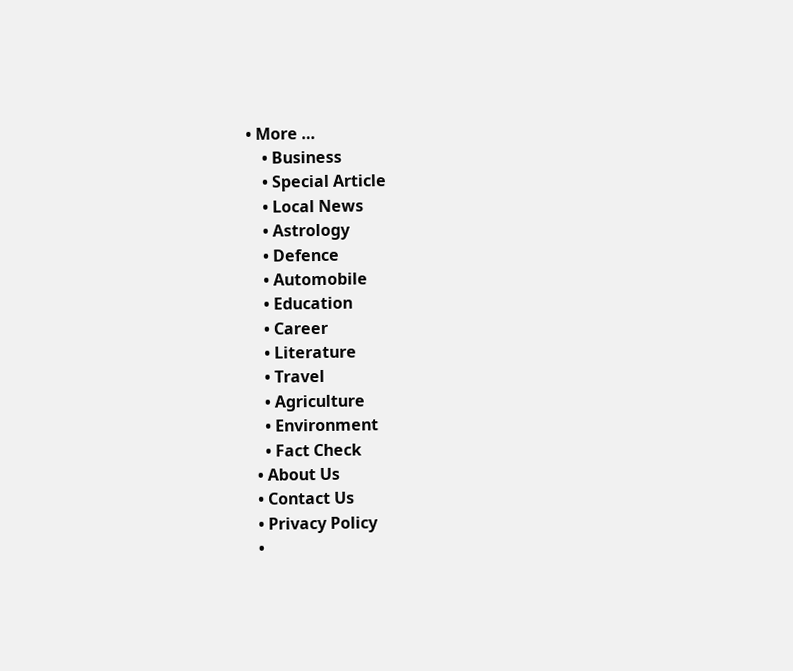• More …
    • Business
    • Special Article
    • Local News
    • Astrology
    • Defence
    • Automobile
    • Education
    • Career
    • Literature
    • Travel
    • Agriculture
    • Environment
    • Fact Check
  • About Us
  • Contact Us
  • Privacy Policy
  •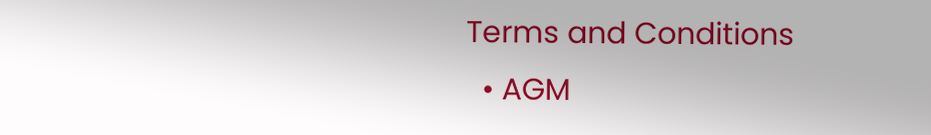Terms and Conditions
  • AGM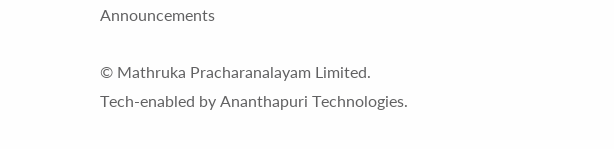Announcements

© Mathruka Pracharanalayam Limited.
Tech-enabled by Ananthapuri Technologies.